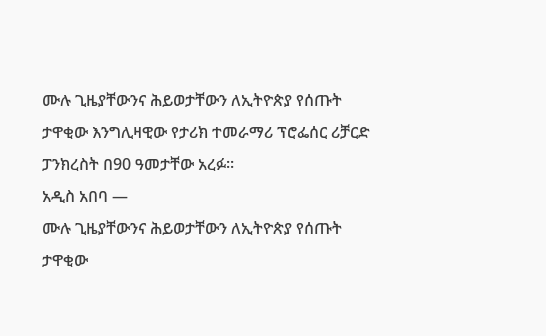ሙሉ ጊዜያቸውንና ሕይወታቸውን ለኢትዮጵያ የሰጡት ታዋቂው እንግሊዛዊው የታሪክ ተመራማሪ ፕሮፌሰር ሪቻርድ ፓንክረስት በ90 ዓመታቸው አረፉ፡፡
አዲስ አበባ —
ሙሉ ጊዜያቸውንና ሕይወታቸውን ለኢትዮጵያ የሰጡት ታዋቂው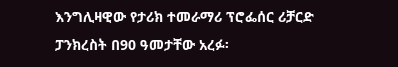እንግሊዛዊው የታሪክ ተመራማሪ ፕሮፌሰር ሪቻርድ ፓንክረስት በ90 ዓመታቸው አረፉ፡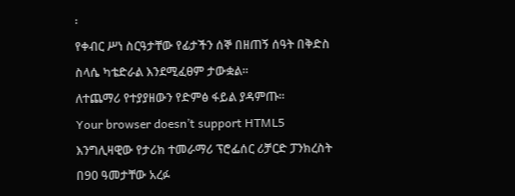፡
የቀብር ሥነ ስርዓታቸው የፊታችን ሰኞ በዘጠኝ ሰዓት በቅድስ ስላሴ ካቴድራል እንደሚፈፀም ታውቋል፡፡
ለተጨማሪ የተያያዘውን የድምፅ ፋይል ያዳምጡ።
Your browser doesn’t support HTML5
እንግሊዛዊው የታሪክ ተመራማሪ ፕሮፌሰር ሪቻርድ ፓንክረስት በ90 ዓመታቸው አረፉ